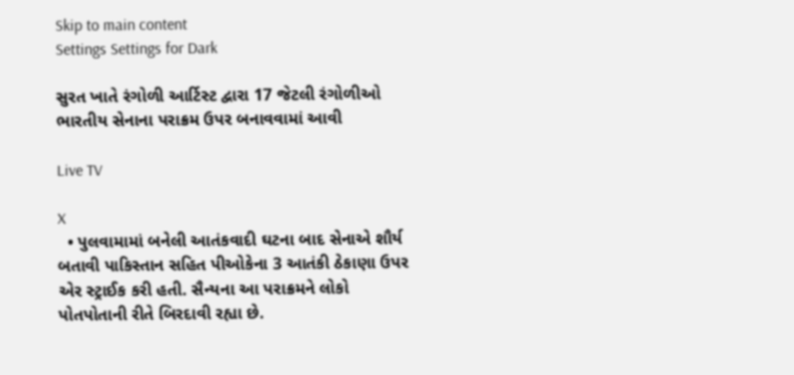Skip to main content
Settings Settings for Dark

સુરત ખાતે રંગોળી આર્ટિસ્ટ દ્વારા 17 જેટલી રંગોળીઓ ભારતીય સેનાના પરાક્રમ ઉપર બનાવવામાં આવી

Live TV

X
  • પુલવામામાં બનેલી આતંકવાદી ઘટના બાદ સેનાએ શૌર્ય બતાવી પાકિસ્તાન સહિત પીઓકેના 3 આતંકી ઠેકાણા ઉપર એર સ્ટ્રાઈક કરી હતી. સૈન્યના આ પરાક્રમને લોકો પોતપોતાની રીતે બિરદાવી રહ્યા છે.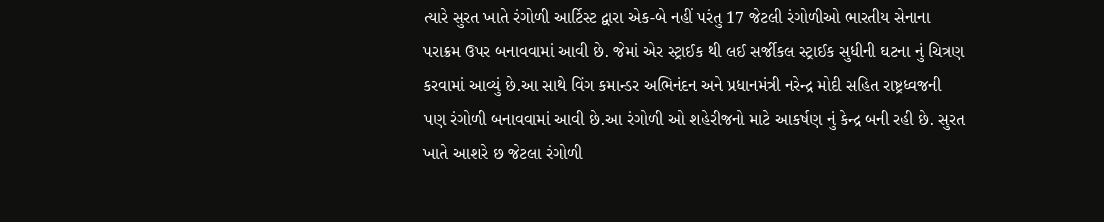ત્યારે સુરત ખાતે રંગોળી આર્ટિસ્ટ દ્વારા એક-બે નહીં પરંતુ 17 જેટલી રંગોળીઓ ભારતીય સેનાના પરાક્રમ ઉપર બનાવવામાં આવી છે. જેમાં એર સ્ટ્રાઈક થી લઈ સર્જીકલ સ્ટ્રાઈક સુધીની ઘટના નું ચિત્રણ કરવામાં આવ્યું છે.આ સાથે વિંગ કમાન્ડર અભિનંદન અને પ્રધાનમંત્રી નરેન્દ્ર મોદી સહિત રાષ્ટ્રધ્વજની પણ રંગોળી બનાવવામાં આવી છે.આ રંગોળી ઓ શહેરીજનો માટે આકર્ષણ નું કેન્દ્ર બની રહી છે. સુરત ખાતે આશરે છ જેટલા રંગોળી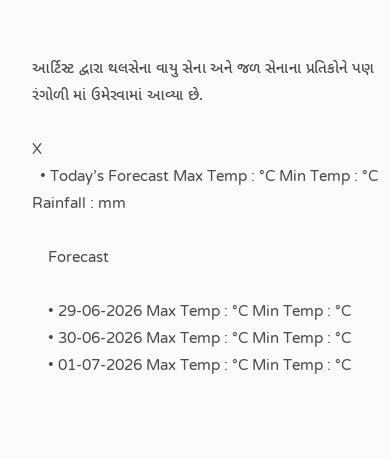આર્ટિસ્ટ દ્વારા થલસેના વાયુ સેના અને જળ સેનાના પ્રતિકોને પણ રંગોળી માં ઉમેરવામાં આવ્યા છે.

X
  • Today’s Forecast Max Temp : °C Min Temp : °C Rainfall : mm

    Forecast

    • 29-06-2026 Max Temp : °C Min Temp : °C
    • 30-06-2026 Max Temp : °C Min Temp : °C
    • 01-07-2026 Max Temp : °C Min Temp : °C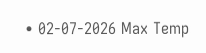• 02-07-2026 Max Temp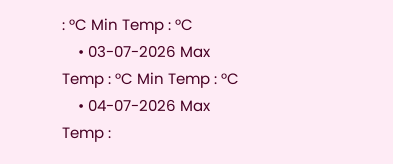: °C Min Temp : °C
    • 03-07-2026 Max Temp : °C Min Temp : °C
    • 04-07-2026 Max Temp :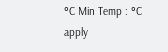°C Min Temp : °C
apply